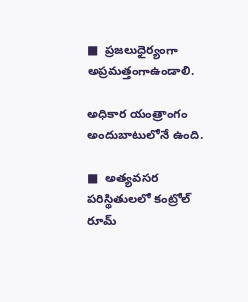■  ప్రజలుధైర్యంగా అప్రమత్తంగాఉండాలి.

అధికార యంత్రాంగం అందుబాటులోనే ఉంది.

■  అత్యవసర పరిస్థితులలో కంట్రోల్ రూమ్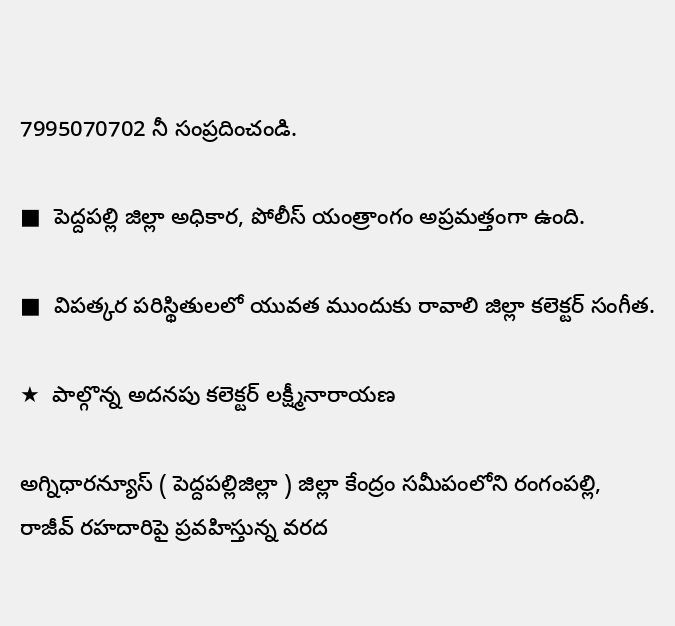7995070702 నీ సంప్రదించండి.

■  పెద్దపల్లి జిల్లా అధికార, పోలీస్ యంత్రాంగం అప్రమత్తంగా ఉంది.

■  విపత్కర పరిస్థితులలో యువత ముందుకు రావాలి జిల్లా కలెక్టర్ సంగీత.

★  పాల్గొన్న అదనపు కలెక్టర్ లక్ష్మీనారాయణ

అగ్నిధారన్యూస్ ( పెద్దపల్లిజిల్లా ) జిల్లా కేంద్రం సమీపంలోని రంగంపల్లి, రాజీవ్ రహదారిపై ప్రవహిస్తున్న వరద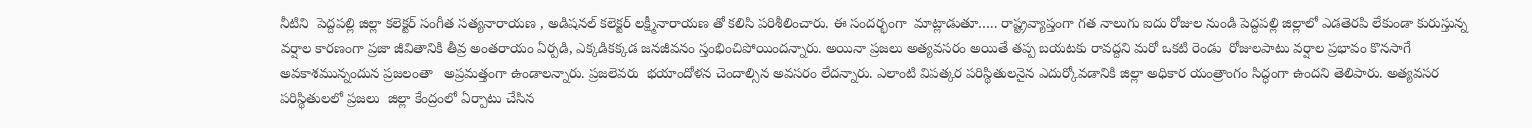నీటిని  పెద్దపల్లి జిల్లా కలెక్టర్ సంగీత సత్యనారాయణ , అడిషనల్ కలెక్టర్ లక్ష్మీనారాయణ తో కలిసి పరిశీలించారు. ఈ సందర్భంగా  మాట్లాడుతూ….. రాష్ట్రవ్యాప్తంగా గత నాలుగు ఐదు రోజుల నుండి పెద్దపల్లి జిల్లాలో ఎడతెరపి లేకుండా కురుస్తున్న వర్షాల కారణంగా ప్రజా జీవితానికి తీవ్ర అంతరాయం ఏర్పడి, ఎక్కడికక్కడ జనజీవనం స్తంభించిపోయిందన్నారు. అయినా ప్రజలు అత్యవసరం అయితే తప్ప బయటకు రావద్దని మరో ఒకటి రెండు  రోజులపాటు వర్షాల ప్రభావం కొనసాగే అవకాశమున్నందున ప్రజలంతా   అప్రమత్తంగా ఉండాలన్నారు. ప్రజలెవరు  భయాందోళన చెందాల్సిన అవసరం లేదన్నారు. ఎలాంటి విపత్కర పరిస్థితులనైన ఎదుర్కోవడానికి జిల్లా అధికార యంత్రాంగం సిద్ధంగా ఉందని తెలిపారు. అత్యవసర పరిస్థితులలో ప్రజలు  జిల్లా కేంద్రంలో ఏర్పాటు చేసిన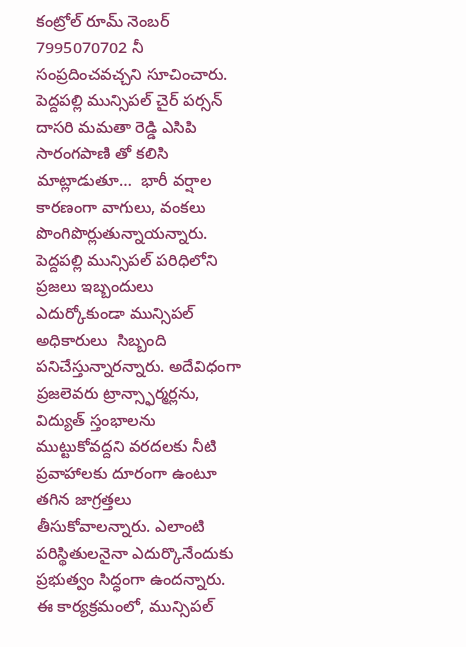కంట్రోల్ రూమ్ నెంబర్ 7995070702 నీ సంప్రదించవచ్చని సూచించారు. పెద్దపల్లి మున్సిపల్ చైర్ పర్సన్  దాసరి మమతా రెడ్డి ఎసిపి సారంగపాణి తో కలిసి మాట్లాడుతూ…  భారీ వర్షాల కారణంగా వాగులు, వంకలు పొంగిపొర్లుతున్నాయన్నారు. పెద్దపల్లి మున్సిపల్ పరిధిలోని ప్రజలు ఇబ్బందులు ఎదుర్కోకుండా మున్సిపల్ అధికారులు  సిబ్బంది పనిచేస్తున్నారన్నారు. అదేవిధంగా ప్రజలెవరు ట్రాన్స్ఫార్మర్లను, విద్యుత్ స్తంభాలను ముట్టుకోవద్దని వరదలకు నీటి ప్రవాహాలకు దూరంగా ఉంటూ తగిన జాగ్రత్తలు తీసుకోవాలన్నారు. ఎలాంటి పరిస్థితులనైనా ఎదుర్కొనేందుకు ప్రభుత్వం సిద్ధంగా ఉందన్నారు. ఈ కార్యక్రమంలో, మున్సిపల్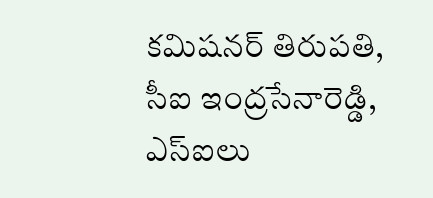కమిషనర్ తిరుపతి, సీఐ ఇంద్రసేనారెడ్డి, ఎస్ఐలు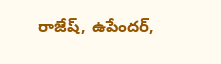రాజేష్, ఉపేందర్,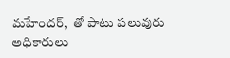మహేందర్,  తో పాటు పలువురు అధికారులు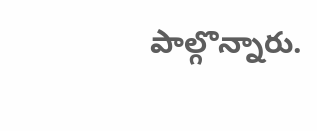పాల్గొన్నారు.